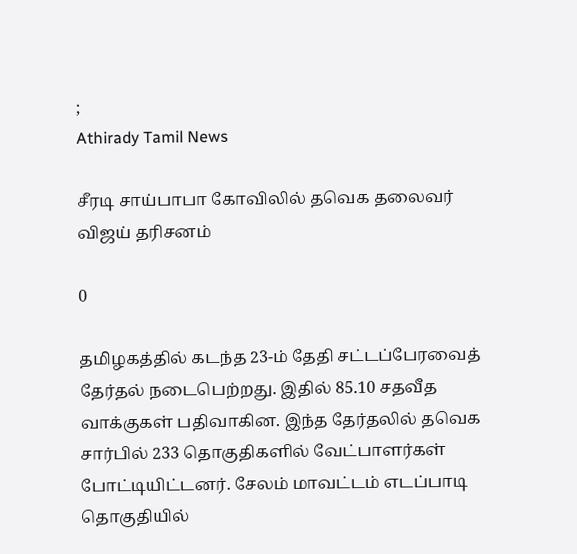;
Athirady Tamil News

சீரடி சாய்பாபா கோவிலில் தவெக தலைவர் விஜய் தரிசனம்

0

தமிழகத்தில் கடந்த 23-ம் தேதி சட்டப்பேரவைத் தேர்தல் நடைபெற்றது. இதில் 85.10 சதவீத வாக்குகள் பதிவாகின. இந்த தேர்தலில் தவெக சார்பில் 233 தொகுதிகளில் வேட்பாளர்கள் போட்டியிட்டனர். சேலம் மாவட்டம் எடப்பாடி தொகுதியில்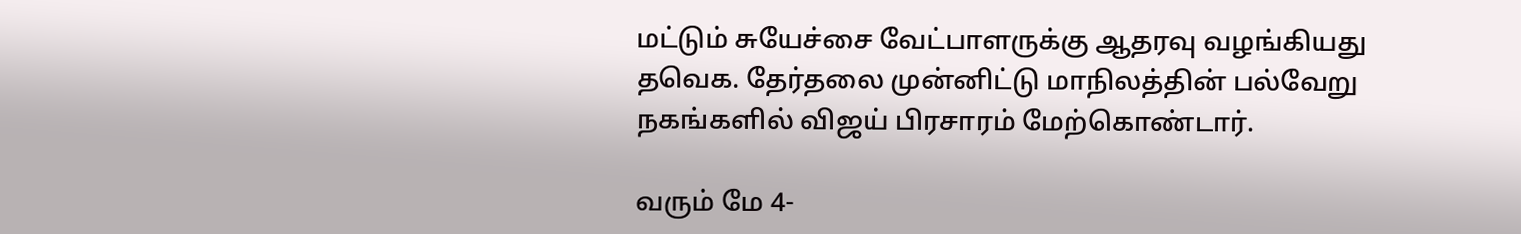மட்டும் சுயேச்சை வேட்பாளருக்கு ஆதரவு வழங்கியது தவெக. தேர்தலை முன்னிட்டு மாநிலத்தின் பல்வேறு நகங்களில் விஜய் பிரசாரம் மேற்கொண்டார்.

வரும் மே 4-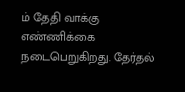ம் தேதி வாக்கு எண்ணிக்கை நடைபெறுகிறது. தேர்தல்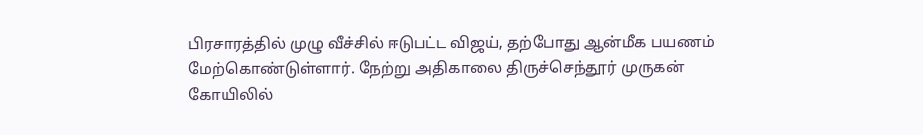பிரசாரத்தில் முழு வீச்சில் ஈடுபட்ட விஜய், தற்போது ஆன்மீக பயணம் மேற்கொண்டுள்ளார். நேற்று அதிகாலை திருச்செந்தூர் முருகன் கோயிலில்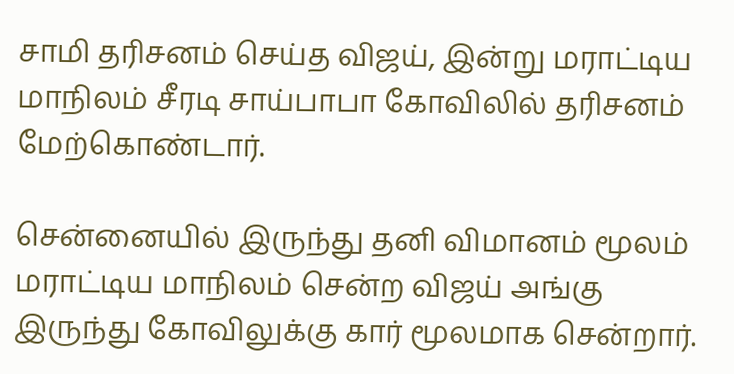சாமி தரிசனம் செய்த விஜய், இன்று மராட்டிய மாநிலம் சீரடி சாய்பாபா கோவிலில் தரிசனம் மேற்கொண்டார்.

சென்னையில் இருந்து தனி விமானம் மூலம் மராட்டிய மாநிலம் சென்ற விஜய் அங்கு இருந்து கோவிலுக்கு கார் மூலமாக சென்றார்.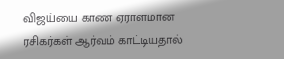விஜய்யை காண ஏராளமான ரசிகர்கள் ஆர்வம் காட்டியதால்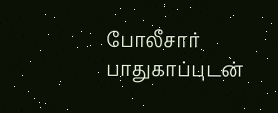போலீசார் பாதுகாப்புடன்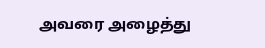அவரை அழைத்து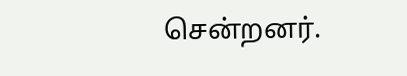சென்றனர்.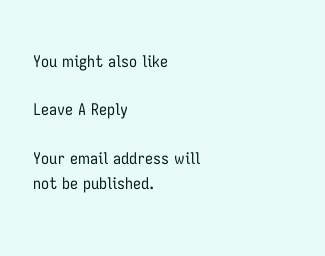You might also like

Leave A Reply

Your email address will not be published.